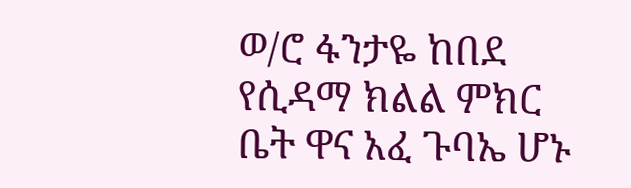ወ/ሮ ፋንታዬ ከበደ የሲዳማ ክልል ምክር ቤት ዋና አፈ ጉባኤ ሆኑ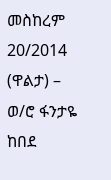መስከረም 20/2014 (ዋልታ) – ወ/ሮ ፋንታዬ ከበደ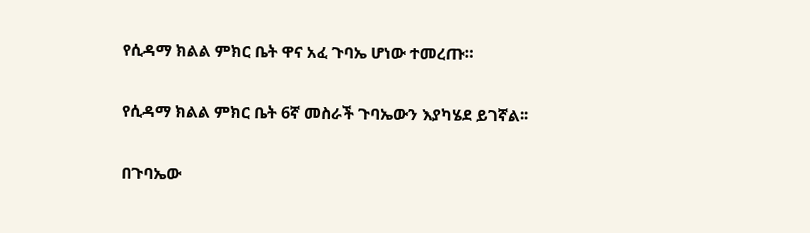የሲዳማ ክልል ምክር ቤት ዋና አፈ ጉባኤ ሆነው ተመረጡ።

የሲዳማ ክልል ምክር ቤት 6ኛ መስራች ጉባኤውን እያካሄደ ይገኛል፡፡

በጉባኤው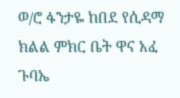ወ/ሮ ፋንታዬ ከበደ የሲዳማ ክልል ምክር ቤት ዋና አፈ ጉባኤ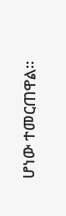ሆነው ተመርጠዋል።